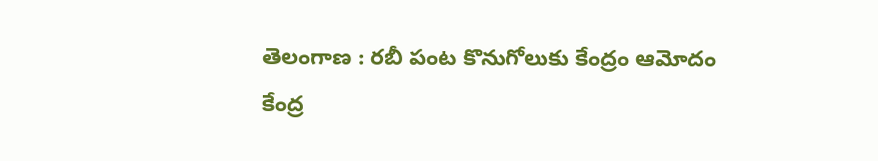తెలంగాణ : రబీ పంట కొనుగోలుకు కేంద్రం ఆమోదం
కేంద్ర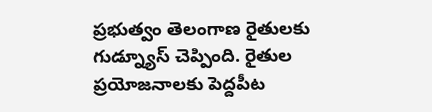ప్రభుత్వం తెలంగాణ రైతులకు గుడ్న్యూస్ చెప్పింది. రైతుల ప్రయోజనాలకు పెద్దపీట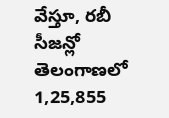వేస్తూ, రబీ సీజన్లో తెలంగాణలో 1,25,855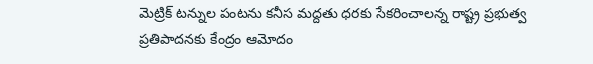మెట్రిక్ టన్నుల పంటను కనీస మద్దతు ధరకు సేకరించాలన్న రాష్ట్ర ప్రభుత్వ ప్రతిపాదనకు కేంద్రం ఆమోదం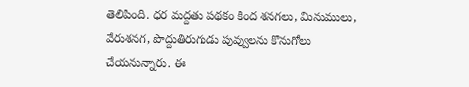తెలిపింది. ధర మద్దతు పథకం కింద శనగలు, మినుములు, వేరుశనగ, పొద్దుతిరుగుడు పువ్వులను కొనుగోలు చేయనున్నారు. ఈ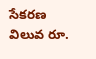సేకరణ విలువ రూ.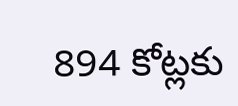894 కోట్లకు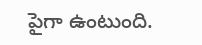పైగా ఉంటుంది.